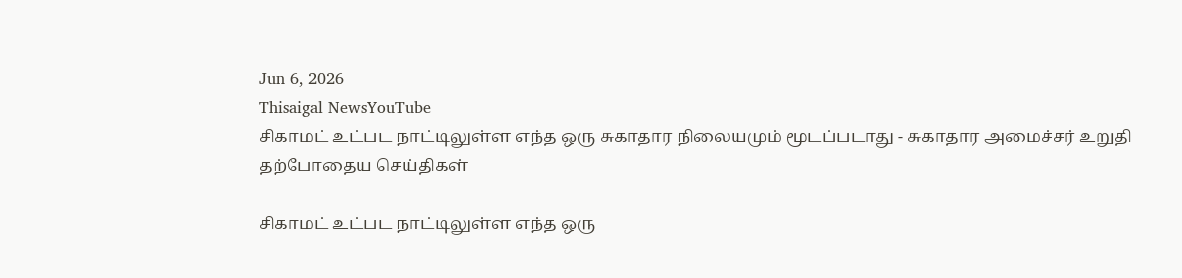Jun 6, 2026
Thisaigal NewsYouTube
சிகாமட் உட்பட நாட்டிலுள்ள எந்த ஒரு சுகாதார நிலையமும் மூடப்படாது - சுகாதார அமைச்சர் உறுதி
தற்போதைய செய்திகள்

சிகாமட் உட்பட நாட்டிலுள்ள எந்த ஒரு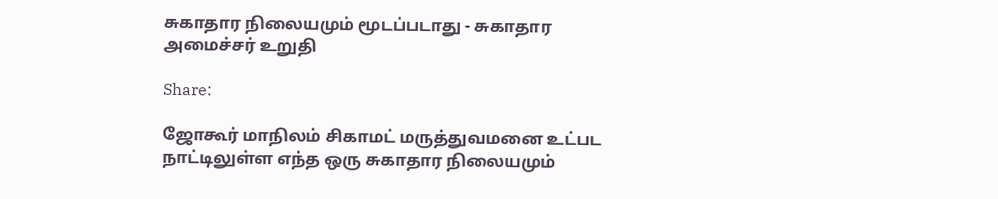சுகாதார நிலையமும் மூடப்படாது - சுகாதார அமைச்சர் உறுதி

Share:

ஜோகூர் மாநிலம் சிகாமட் மருத்துவமனை உட்பட நாட்டிலுள்ள எந்த ஒரு சுகாதார நிலையமும்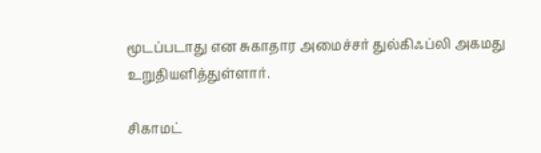மூடப்படாது என சுகாதார அமைச்சர் துல்கிஃப்லி அகமது உறுதியளித்துள்ளார்.

சிகாமட்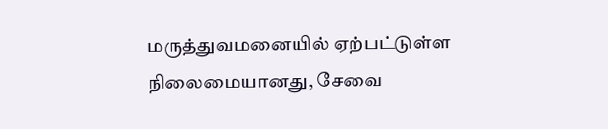மருத்துவமனையில் ஏற்பட்டுள்ள நிலைமையானது, சேவை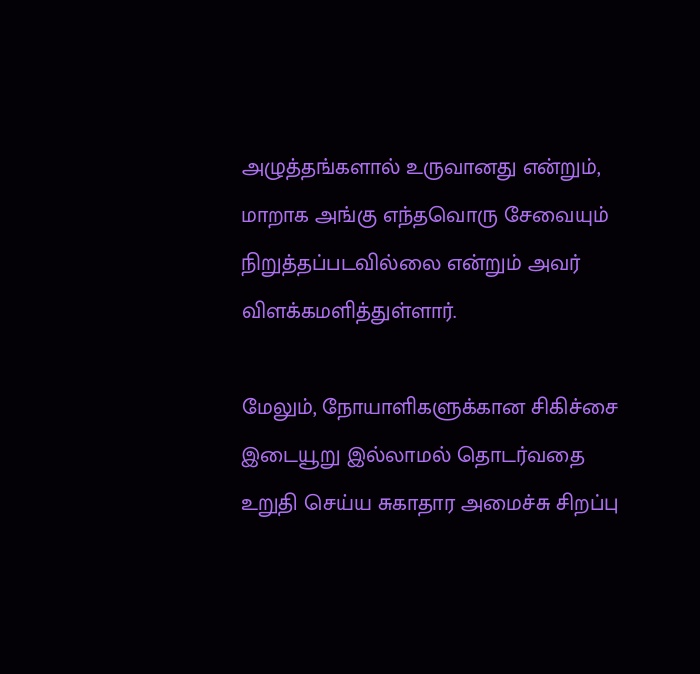அழுத்தங்களால் உருவானது என்றும், மாறாக அங்கு எந்தவொரு சேவையும் நிறுத்தப்படவில்லை என்றும் அவர் விளக்கமளித்துள்ளார்.

மேலும், நோயாளிகளுக்கான சிகிச்சை இடையூறு இல்லாமல் தொடர்வதை உறுதி செய்ய சுகாதார அமைச்சு சிறப்பு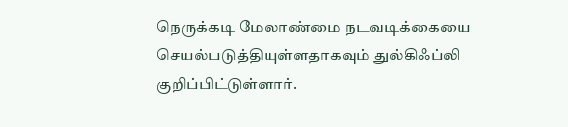நெருக்கடி மேலாண்மை நடவடிக்கையை செயல்படுத்தியுள்ளதாகவும் துல்கிஃப்லி குறிப்பிட்டுள்ளார்.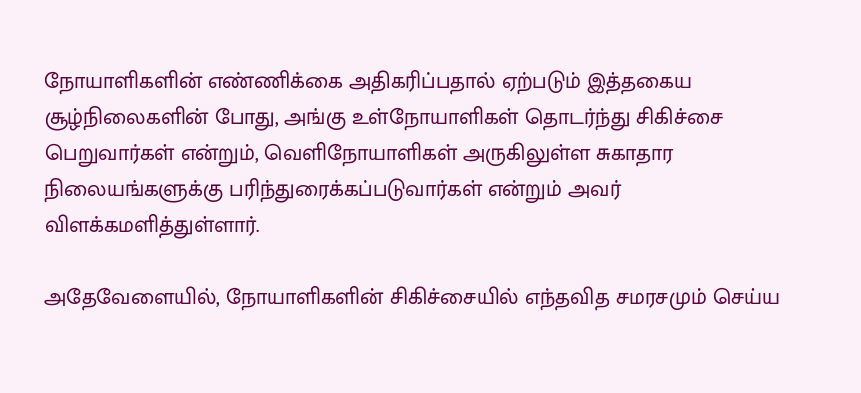நோயாளிகளின் எண்ணிக்கை அதிகரிப்பதால் ஏற்படும் இத்தகைய சூழ்நிலைகளின் போது, அங்கு உள்நோயாளிகள் தொடர்ந்து சிகிச்சை பெறுவார்கள் என்றும், வெளிநோயாளிகள் அருகிலுள்ள சுகாதார நிலையங்களுக்கு பரிந்துரைக்கப்படுவார்கள் என்றும் அவர் விளக்கமளித்துள்ளார்.

அதேவேளையில், நோயாளிகளின் சிகிச்சையில் எந்தவித சமரசமும் செய்ய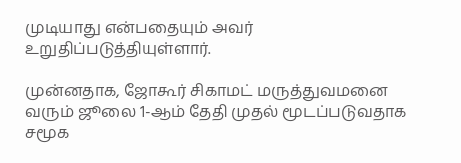முடியாது என்பதையும் அவர் உறுதிப்படுத்தியுள்ளார்.

முன்னதாக, ஜோகூர் சிகாமட் மருத்துவமனை வரும் ஜூலை 1-ஆம் தேதி முதல் மூடப்படுவதாக சமூக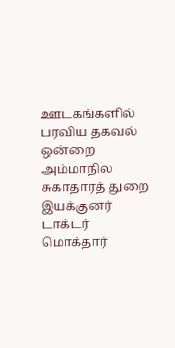ஊடகங்களில் பரவிய தகவல் ஒன்றை அம்மாநில சுகாதாரத் துறை இயக்குனர் டாக்டர் மொக்தார்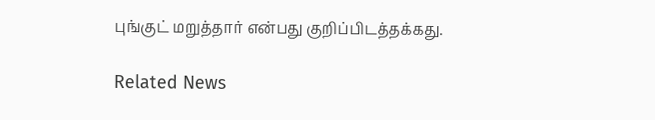புங்குட் மறுத்தார் என்பது குறிப்பிடத்தக்கது.

Related News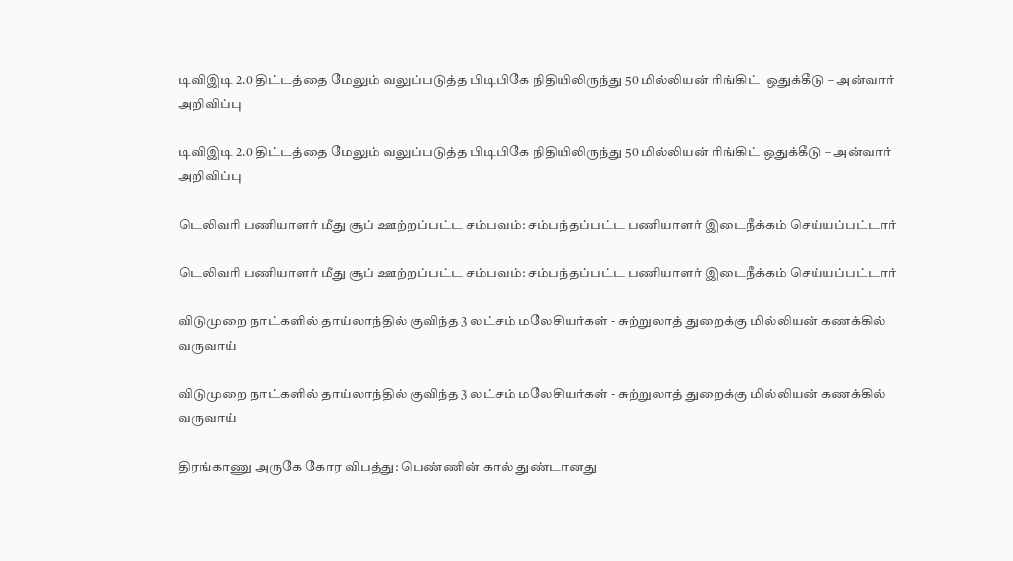டிவிஇடி 2.0 திட்டத்தை மேலும் வலுப்படுத்த பிடிபிகே நிதியிலிருந்து 50 மில்லியன் ரிங்கிட்  ஒதுக்கீடு – அன்வார் அறிவிப்பு

டிவிஇடி 2.0 திட்டத்தை மேலும் வலுப்படுத்த பிடிபிகே நிதியிலிருந்து 50 மில்லியன் ரிங்கிட் ஒதுக்கீடு – அன்வார் அறிவிப்பு

டெலிவரி பணியாளர் மீது சூப் ஊற்றப்பட்ட சம்பவம்: சம்பந்தப்பட்ட பணியாளர் இடைநீக்கம் செய்யப்பட்டார்

டெலிவரி பணியாளர் மீது சூப் ஊற்றப்பட்ட சம்பவம்: சம்பந்தப்பட்ட பணியாளர் இடைநீக்கம் செய்யப்பட்டார்

விடுமுறை நாட்களில் தாய்லாந்தில் குவிந்த 3 லட்சம் மலேசியர்கள் - சுற்றுலாத் துறைக்கு மில்லியன் கணக்கில் வருவாய்

விடுமுறை நாட்களில் தாய்லாந்தில் குவிந்த 3 லட்சம் மலேசியர்கள் - சுற்றுலாத் துறைக்கு மில்லியன் கணக்கில் வருவாய்

திரங்காணு அருகே கோர விபத்து: பெண்ணின் கால் துண்டானது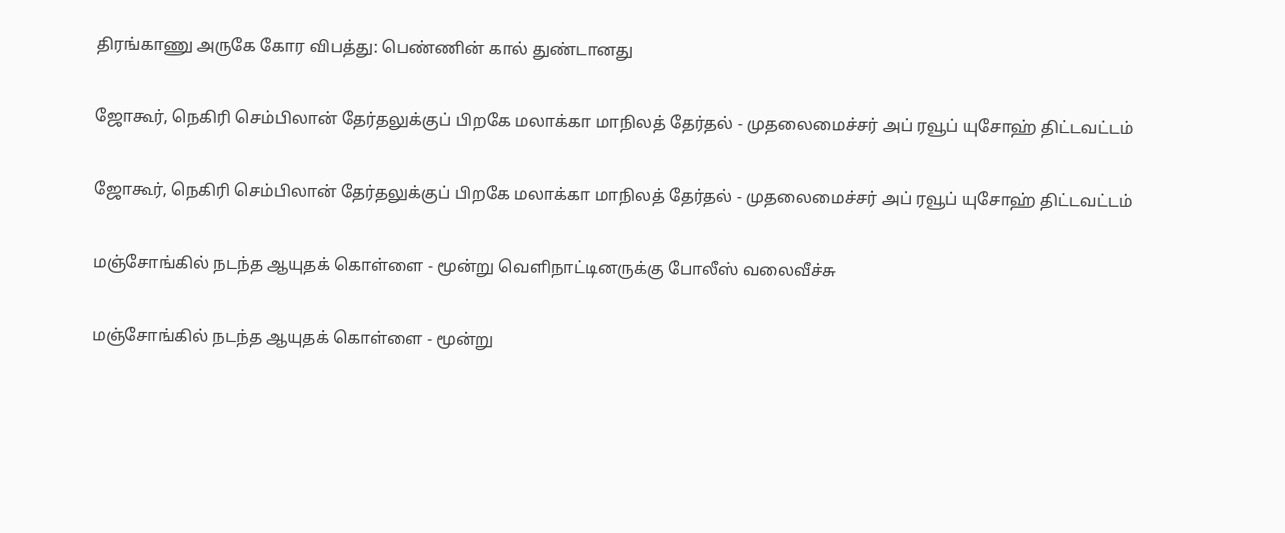திரங்காணு அருகே கோர விபத்து: பெண்ணின் கால் துண்டானது

ஜோகூர், நெகிரி செம்பிலான் தேர்தலுக்குப் பிறகே மலாக்கா மாநிலத் தேர்தல் - முதலைமைச்சர் அப் ரவூப் யுசோஹ் திட்டவட்டம்

ஜோகூர், நெகிரி செம்பிலான் தேர்தலுக்குப் பிறகே மலாக்கா மாநிலத் தேர்தல் - முதலைமைச்சர் அப் ரவூப் யுசோஹ் திட்டவட்டம்

மஞ்சோங்கில் நடந்த ஆயுதக் கொள்ளை - மூன்று வெளிநாட்டினருக்கு போலீஸ் வலைவீச்சு

மஞ்சோங்கில் நடந்த ஆயுதக் கொள்ளை - மூன்று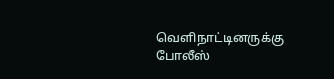வெளிநாட்டினருக்கு போலீஸ்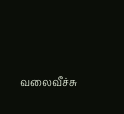வலைவீச்சு